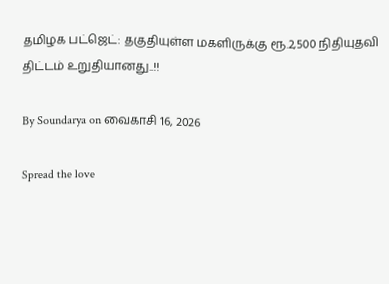தமிழக பட்ஜெட்: தகுதியுள்ள மகளிருக்கு ரூ.2,500 நிதியுதவி திட்டம் உறுதியானது..!!

By Soundarya on வைகாசி 16, 2026

Spread the love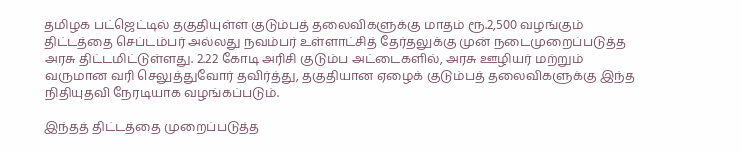தமிழக பட்ஜெட்டில் தகுதியுள்ள குடும்பத் தலைவிகளுக்கு மாதம் ரூ.2,500 வழங்கும் திட்டத்தை செப்டம்பர் அல்லது நவம்பர் உள்ளாட்சித் தேர்தலுக்கு முன் நடைமுறைப்படுத்த அரசு திட்டமிட்டுள்ளது. 2.22 கோடி அரிசி குடும்ப அட்டைகளில், அரசு ஊழியர் மற்றும் வருமான வரி செலுத்துவோர் தவிர்த்து, தகுதியான ஏழைக் குடும்பத் தலைவிகளுக்கு இந்த நிதியுதவி நேரடியாக வழங்கப்படும்.

இந்தத் திட்டத்தை முறைப்படுத்த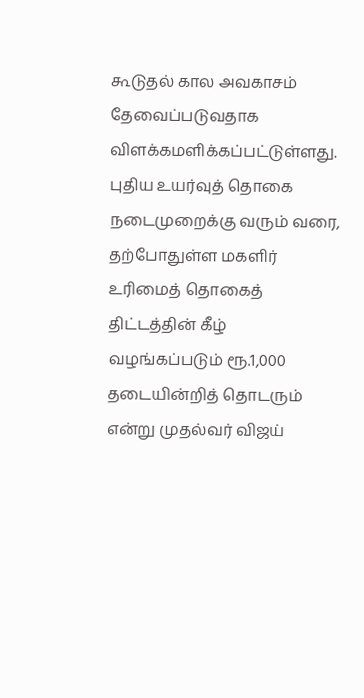கூடுதல் கால அவகாசம் தேவைப்படுவதாக விளக்கமளிக்கப்பட்டுள்ளது. புதிய உயர்வுத் தொகை நடைமுறைக்கு வரும் வரை, தற்போதுள்ள மகளிர் உரிமைத் தொகைத் திட்டத்தின் கீழ் வழங்கப்படும் ரூ.1,000 தடையின்றித் தொடரும் என்று முதல்வர் விஜய்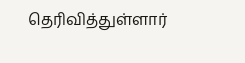தெரிவித்துள்ளார்